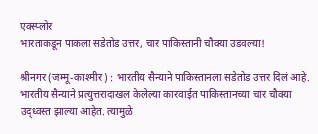एक्स्प्लोर
भारताकडून पाकला सडेतोड उत्तर, चार पाकिस्तानी चौक्या उडवल्या!

श्रीनगर (जम्मू-काश्मीर) : भारतीय सैन्याने पाकिस्तानला सडेतोड उत्तर दिलं आहे. भारतीय सैन्याने प्रत्युत्तरादाखल केलेल्या कारवाईत पाकिस्तानच्या चार चौक्या उद्ध्वस्त झाल्या आहेत. त्यामुळे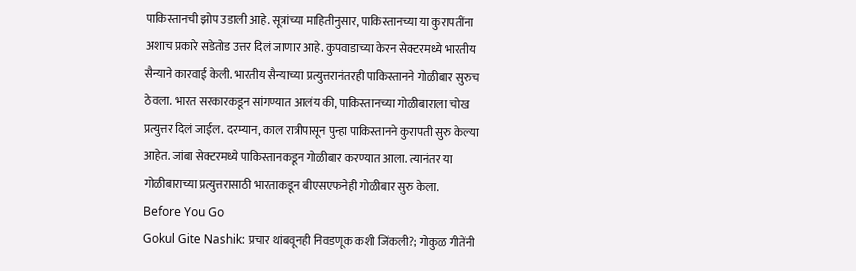पाकिस्तानची झोप उडाली आहे. सूत्रांच्या माहितीनुसार, पाकिस्तानच्या या कुरापतींना अशाच प्रकारे सडेतोड उत्तर दिलं जाणार आहे. कुपवाडाच्या केरन सेक्टरमध्ये भारतीय सैन्याने कारवाई केली. भारतीय सैन्याच्या प्रत्युत्तरानंतरही पाकिस्तानने गोळीबार सुरुच ठेवला. भारत सरकारकडून सांगण्यात आलंय की, पाकिस्तानच्या गोळीबाराला चोख प्रत्युत्तर दिलं जाईल. दरम्यान, काल रात्रीपासून पुन्हा पाकिस्तानने कुरापती सुरु केल्या आहेत. जांबा सेक्टरमध्ये पाकिस्तानकडून गोळीबार करण्यात आला. त्यानंतर या गोळीबाराच्या प्रत्युत्तरासाठी भारताकडून बीएसएफनेही गोळीबार सुरु केला.
Before You Go
Gokul Gite Nashik: प्रचार थांबवूनही निवडणूक कशी जिंकली?; गोकुळ गीतेंनी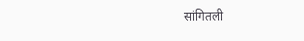सांगितली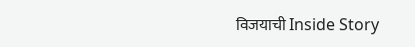विजयाची Inside Story